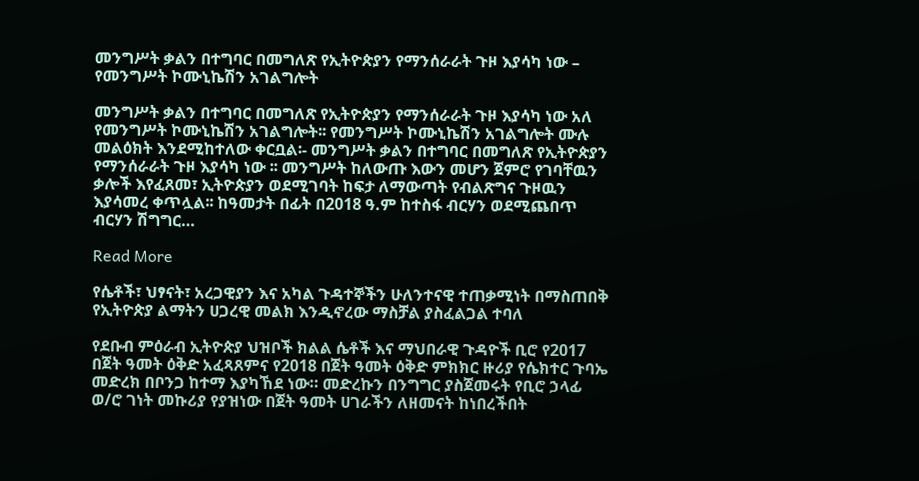መንግሥት ቃልን በተግባር በመግለጽ የኢትዮጵያን የማንሰራራት ጉዞ እያሳካ ነው – የመንግሥት ኮሙኒኬሽን አገልግሎት

መንግሥት ቃልን በተግባር በመግለጽ የኢትዮጵያን የማንሰራራት ጉዞ እያሳካ ነው አለ የመንግሥት ኮሙኒኬሽን አገልግሎት፡፡ የመንግሥት ኮሙኒኬሽን አገልግሎት ሙሉ መልዕክት እንደሚከተለው ቀርቧል፡- መንግሥት ቃልን በተግባር በመግለጽ የኢትዮጵያን የማንሰራራት ጉዞ እያሳካ ነው ፡፡ መንግሥት ከለውጡ እውን መሆን ጀምሮ የገባቸዉን ቃሎች እየፈጸመ፣ ኢትዮጵያን ወደሚገባት ከፍታ ለማውጣት የብልጽግና ጉዞዉን እያሳመረ ቀጥሏል፡፡ ከዓመታት በፊት በ2018 ዓ.ም ከተስፋ ብርሃን ወደሚጨበጥ ብርሃን ሽግግር…

Read More

የሴቶች፣ ህፃናት፣ አረጋዊያን እና አካል ጉዳተኞችን ሁለንተናዊ ተጠቃሚነት በማስጠበቅ የኢትዮጵያ ልማትን ሀጋረዊ መልክ እንዲኖረው ማስቻል ያስፈልጋል ተባለ

የደቡብ ምዕራብ ኢትዮጵያ ህዝቦች ክልል ሴቶች እና ማህበራዊ ጉዳዮች ቢሮ የ2017 በጀት ዓመት ዕቅድ አፈጻጸምና የ2018 በጀት ዓመት ዕቅድ ምክክር ዙሪያ የሴክተር ጉባኤ መድረክ በቦንጋ ከተማ እያካኸደ ነው። መድረኩን በንግግር ያስጀመሩት የቢሮ ኃላፊ ወ/ሮ ገነት መኩሪያ የያዝነው በጀት ዓመት ሀገራችን ለዘመናት ከነበረችበት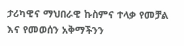ታሪካዊና ማህበራዊ ኩስምና ተላቃ የመቻል እና የመወሰን አቅማችንን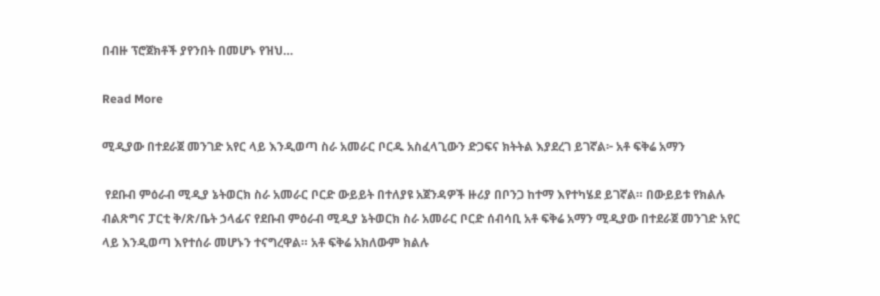በብዙ ፕሮጀክቶች ያየንበት በመሆኑ የዝህ…

Read More

ሚዲያው በተደራጀ መንገድ አየር ላይ እንዲወጣ ስራ አመራር ቦርዱ አስፈላጊውን ድጋፍና ክትትል እያደረገ ይገኛል፦ አቶ ፍቅሬ አማን

 የደቡብ ምዕራብ ሚዲያ ኔትወርክ ስራ አመራር ቦርድ ውይይት በተለያዩ አጀንዳዎች ዙሪያ በቦንጋ ከተማ እየተካሄደ ይገኛል። በውይይቱ የክልሉ ብልጽግና ፓርቲ ቅ/ጽ/ቤት ኃላፊና የደቡብ ምዕራብ ሚዲያ ኔትወርክ ስራ አመራር ቦርድ ሰብሳቢ አቶ ፍቅሬ አማን ሚዲያው በተደራጀ መንገድ አየር ላይ እንዲወጣ እየተሰራ መሆኑን ተናግረዋል። አቶ ፍቅሬ አክለውም ክልሉ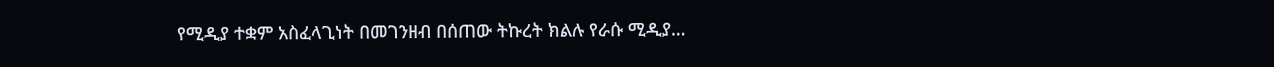የሚዲያ ተቋም አስፈላጊነት በመገንዘብ በሰጠው ትኩረት ክልሉ የራሱ ሚዲያ…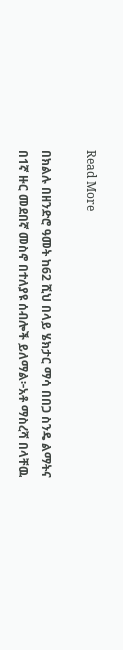Read More

በክልሉ በዘንድሮ ዓመት ከ62 ሺህ በላይ ሄክታር ማሳ በበጋ ስንዴ ልማትና በ1ኛ ዙር መደበኛ መስኖ በተለያዩ ሰብሎች ይለማል፦አቶ ማስረሻ በላቸዉ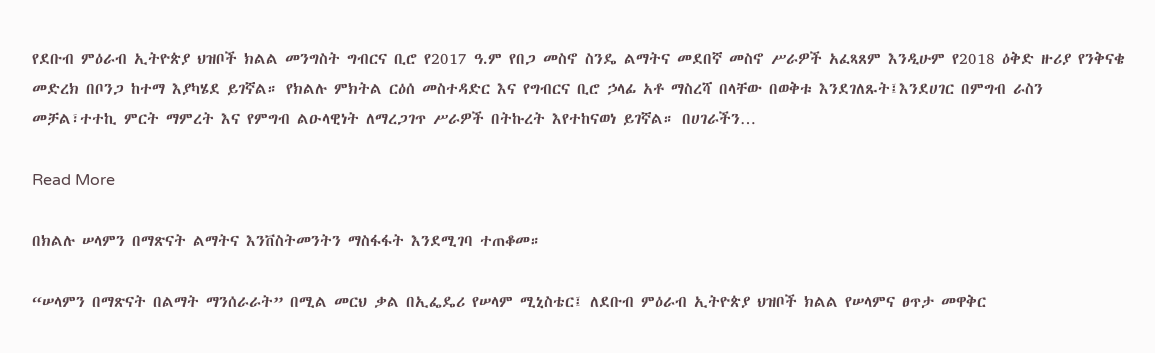የደቡብ ምዕራብ ኢትዮጵያ ህዝቦች ክልል መንግስት ግብርና ቢሮ የ2017 ዓ.ም የበጋ መስኖ ስንዴ ልማትና መደበኛ መስኖ ሥራዎች አፈጻጸም እንዲሁም የ2018 ዕቅድ ዙሪያ የንቅናቄ መድረክ በቦንጋ ከተማ እያካሄደ ይገኛል። የክልሉ ምክትል ርዕሰ መስተዳድር እና የግብርና ቢሮ ኃላፊ አቶ ማስረሻ በላቸው በወቅቱ እንደገለጹት፤እንደሀገር በምግብ ራስን መቻል፣ተተኪ ምርት ማምረት እና የምግብ ልዑላዊነት ለማረጋገጥ ሥራዎች በትኩረት እየተከናወነ ይገኛል። በሀገራችን…

Read More

በክልሉ ሠላምን በማጽናት ልማትና እንቨስትመንትን ማስፋፋት እንደሚገባ ተጠቆመ።

“ሠላምን በማጽናት በልማት ማንሰራራት” በሚል መርህ ቃል በኢፌዴሪ የሠላም ሚኒስቴር፤ ለደቡብ ምዕራብ ኢትዮጵያ ህዝቦች ክልል የሠላምና ፀጥታ መዋቅር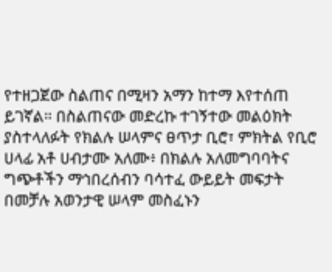የተዘጋጀው ስልጠና በሚዛን አማን ከተማ እየተሰጠ ይገኛል። በስልጠናው መድረኩ ተገኝተው መልዕክት ያስተላለፉት የክልሉ ሠላምና ፀጥታ ቢሮ፣ ምክትል የቢሮ ሀላፊ አቶ ሀብታሙ አለሙ፥ በክልሉ አለመግባባትና ግጭቶችን ማኅበረሰብን ባሳተፈ ውይይት መፍታት በመቻሉ አወንታዊ ሠላም መስፈኑን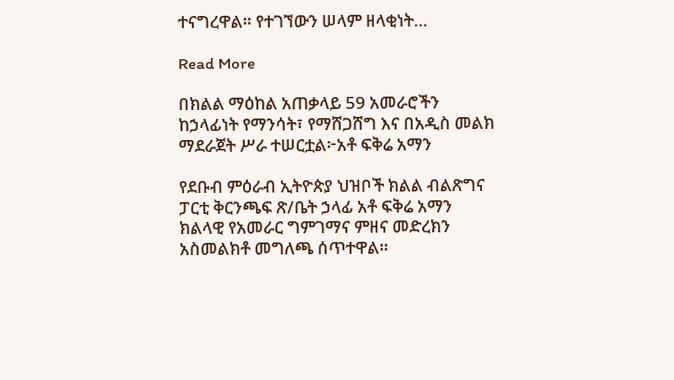ተናግረዋል። የተገኘውን ሠላም ዘላቂነት…

Read More

በክልል ማዕከል አጠቃላይ 59 አመራሮችን ከኃላፊነት የማንሳት፣ የማሸጋሸግ እና በአዲስ መልክ ማደራጀት ሥራ ተሠርቷል፦አቶ ፍቅሬ አማን

የደቡብ ምዕራብ ኢትዮጵያ ህዝቦች ክልል ብልጽግና ፓርቲ ቅርንጫፍ ጽ/ቤት ኃላፊ አቶ ፍቅሬ አማን ክልላዊ የአመራር ግምገማና ምዘና መድረክን አስመልክቶ መግለጫ ሰጥተዋል።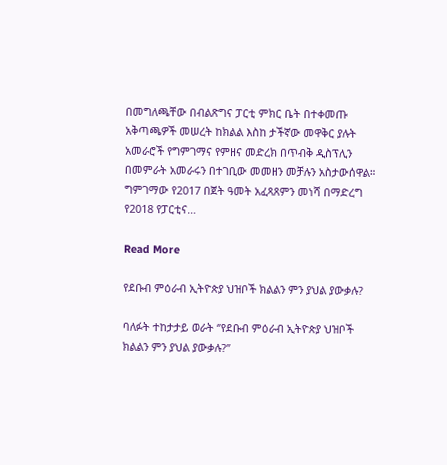በመግለጫቸው በብልጽግና ፓርቲ ምክር ቤት በተቀመጡ አቅጣጫዎች መሠረት ከክልል እስከ ታችኛው መዋቅር ያሉት አመራሮች የግምገማና የምዘና መድረክ በጥብቅ ዲስፕሊን በመምራት አመራሩን በተገቢው መመዘን መቻሉን አስታውሰዋል። ግምገማው የ2017 በጀት ዓመት አፈጻጸምን መነሻ በማድረግ የ2018 የፓርቲና…

Read More

የደቡብ ምዕራብ ኢትዮጵያ ህዝቦች ክልልን ምን ያህል ያውቃሉ?

ባለፉት ተከታታይ ወራት ‘’የደቡብ ምዕራብ ኢትዮጵያ ህዝቦች ክልልን ምን ያህል ያውቃሉ?’’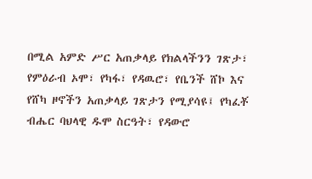በሚል አምድ ሥር አጠቃላይ የክልላችንን ገጽታ፣ የምዕራብ ኦሞ፣ የካፋ፣ የዳዉሮ፣ የቤንች ሸኮ እና የሸካ ዞኖችን አጠቃላይ ገጽታን የሚያሳዩ፤ የካፈቾ ብሔር ባህላዊ ዱሞ ስርዓት፣ የዳውሮ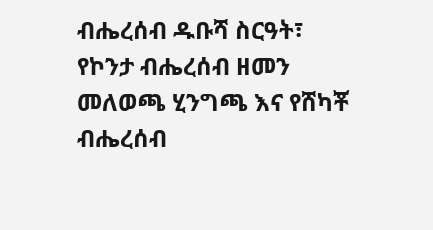ብሔረሰብ ዱቡሻ ስርዓት፣ የኮንታ ብሔረሰብ ዘመን መለወጫ ሂንግጫ እና የሸካቾ ብሔረሰብ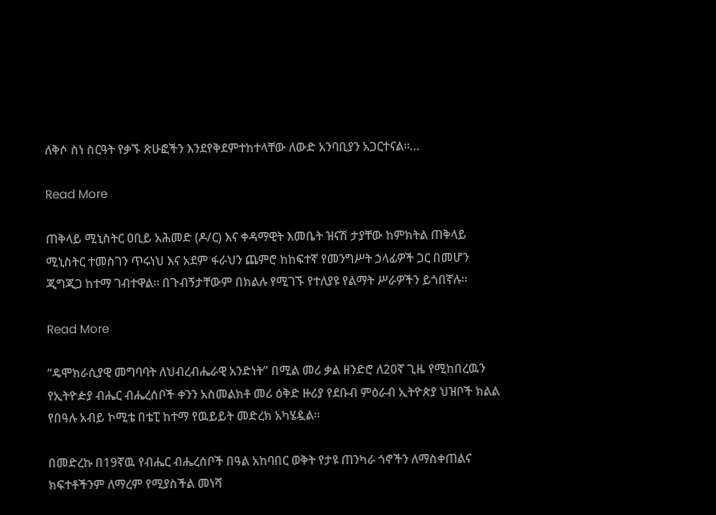ለቅሶ ስነ ስርዓት የቃኙ ጽሁፎችን እንደየቅደምተከተላቸው ለውድ አንባቢያን አጋርተናል፡፡…

Read More

ጠቅላይ ሚኒስትር ዐቢይ አሕመድ (ዶ/ር) እና ቀዳማዊት እመቤት ዝናሽ ታያቸው ከምክትል ጠቅላይ ሚኒስትር ተመስገን ጥሩነህ እና አደም ፋራህን ጨምሮ ከከፍተኛ የመንግሥት ኃላፊዎች ጋር በመሆን ጂግጂጋ ከተማ ገብተዋል። በጉብኝታቸውም በክልሉ የሚገኙ የተለያዩ የልማት ሥራዎችን ይጎበኛሉ።

Read More

“ዴሞክራሲያዊ መግባባት ለህብረብሔራዊ አንድነት” በሚል መሪ ቃል ዘንድሮ ለ20ኛ ጊዜ የሚከበረዉን የኢትዮዽያ ብሔር ብሔረሰቦች ቀንን አስመልክቶ መሪ ዕቅድ ዙሪያ የደቡብ ምዕራብ ኢትዮጵያ ህዝቦች ክልል የበዓሉ አብይ ኮሚቴ በቴፒ ከተማ የዉይይት መድረክ አካሄዷል።

በመድረኩ በ19ኛዉ የብሔር ብሔረሰቦች በዓል አከባበር ወቅት የታዩ ጠንካራ ጎኖችን ለማስቀጠልና ክፍተቶችንም ለማረም የሚያስችል መነሻ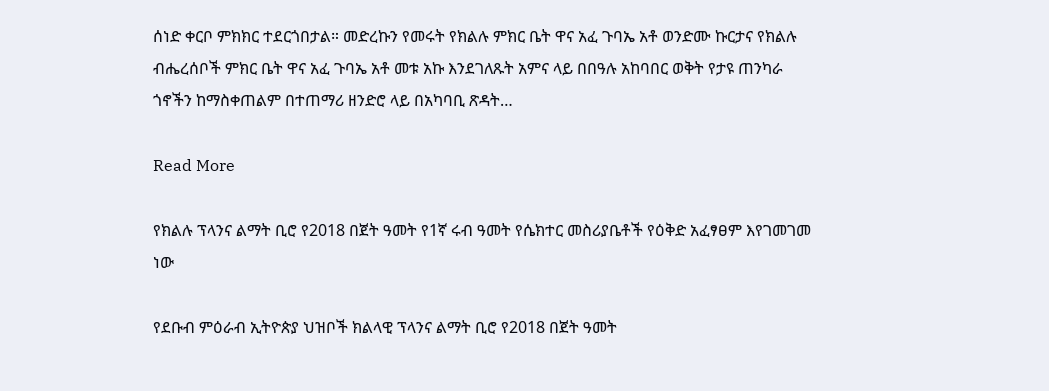ሰነድ ቀርቦ ምክክር ተደርጎበታል። መድረኩን የመሩት የክልሉ ምክር ቤት ዋና አፈ ጉባኤ አቶ ወንድሙ ኩርታና የክልሉ ብሔረሰቦች ምክር ቤት ዋና አፈ ጉባኤ አቶ መቱ አኩ እንደገለጹት አምና ላይ በበዓሉ አከባበር ወቅት የታዩ ጠንካራ ጎኖችን ከማስቀጠልም በተጠማሪ ዘንድሮ ላይ በአካባቢ ጽዳት…

Read More

የክልሉ ፕላንና ልማት ቢሮ የ2018 በጀት ዓመት የ1ኛ ሩብ ዓመት የሴክተር መስሪያቤቶች የዕቅድ አፈፃፀም እየገመገመ ነው

የደቡብ ምዕራብ ኢትዮጵያ ህዝቦች ክልላዊ ፕላንና ልማት ቢሮ የ2018 በጀት ዓመት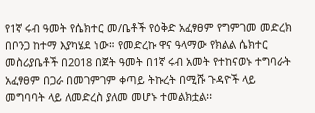የ1ኛ ሩብ ዓመት የሴክተር መ/ቤቶች የዕቅድ አፈፃፀም የግምገመ መድረክ በቦንጋ ከተማ እያካሄደ ነው። የመድረኩ ዋና ዓላማው የክልል ሴክተር መስሪያቤቶች በ2018 በጀት ዓመት በ1ኛ ሩብ አመት የተከናወኑ ተግባራት አፈፃፀም በጋራ በመገምገም ቀጣይ ትኩረት በሚሹ ጉዳዮች ላይ መግባባት ላይ ለመድረስ ያለመ መሆኑ ተመልክቷል፡፡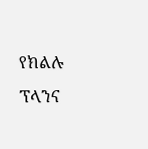የክልሉ ፕላንና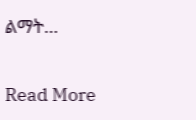ልማት…

Read More